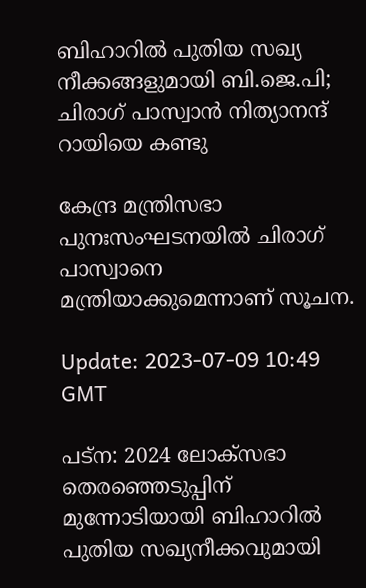ബിഹാറിൽ പുതിയ സഖ്യ നീക്കങ്ങളുമായി ബി.ജെ.പി; ചിരാഗ് പാസ്വാൻ നിത്യാനന്ദ് റായിയെ കണ്ടു

കേന്ദ്ര മന്ത്രിസഭാ പുനഃസംഘടനയിൽ ചിരാഗ് പാസ്വാനെ മന്ത്രിയാക്കുമെന്നാണ് സൂചന.

Update: 2023-07-09 10:49 GMT

പട്‌ന: 2024 ലോക്‌സഭാ തെരഞ്ഞെടുപ്പിന് മുന്നോടിയായി ബിഹാറിൽ പുതിയ സഖ്യനീക്കവുമായി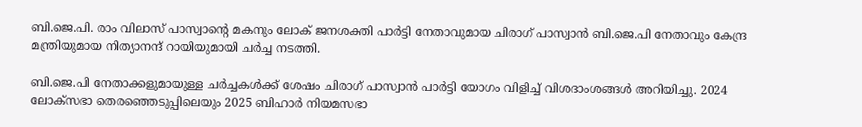ബി.ജെ.പി. രാം വിലാസ് പാസ്വാന്റെ മകനും ലോക് ജനശക്തി പാർട്ടി നേതാവുമായ ചിരാഗ് പാസ്വാൻ ബി.ജെ.പി നേതാവും കേന്ദ്ര മന്ത്രിയുമായ നിത്യാനന്ദ് റായിയുമായി ചർച്ച നടത്തി.

ബി.ജെ.പി നേതാക്കളുമായുള്ള ചർച്ചകൾക്ക് ശേഷം ചിരാഗ് പാസ്വാൻ പാർട്ടി യോഗം വിളിച്ച് വിശദാംശങ്ങൾ അറിയിച്ചു. 2024 ലോക്‌സഭാ തെരഞ്ഞെടുപ്പിലെയും 2025 ബിഹാർ നിയമസഭാ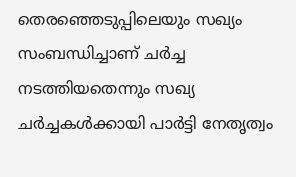തെരഞ്ഞെടുപ്പിലെയും സഖ്യം സംബന്ധിച്ചാണ് ചർച്ച നടത്തിയതെന്നും സഖ്യ ചർച്ചകൾക്കായി പാർട്ടി നേതൃത്വം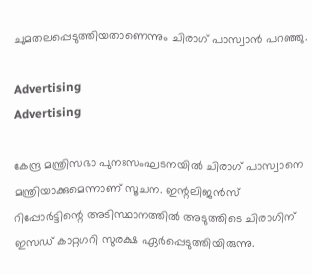ചുമതലപ്പെടുത്തിയതാണെന്നും ചിരാഗ് പാസ്വാൻ പറഞ്ഞു.

Advertising
Advertising

കേന്ദ്ര മന്ത്രിസഭാ പുനഃസംഘടനയിൽ ചിരാഗ് പാസ്വാനെ മന്ത്രിയാക്കുമെന്നാണ് സൂചന. ഇന്റലിജൻസ് റിപ്പോർട്ടിന്റെ അടിസ്ഥാനത്തിൽ അടുത്തിടെ ചിരാഗിന് ഇസഡ് കാറ്റഗറി സുരക്ഷ ഏർപ്പെടുത്തിയിരുന്നു.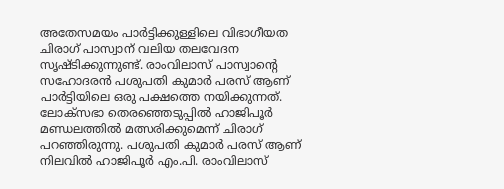അതേസമയം പാർട്ടിക്കുള്ളിലെ വിഭാഗീയത ചിരാഗ് പാസ്വാന് വലിയ തലവേദന സൃഷ്ടിക്കുന്നുണ്ട്. രാംവിലാസ് പാസ്വാന്റെ സഹോദരൻ പശുപതി കുമാർ പരസ് ആണ് പാർട്ടിയിലെ ഒരു പക്ഷത്തെ നയിക്കുന്നത്. ലോക്‌സഭാ തെരഞ്ഞെടുപ്പിൽ ഹാജിപൂർ മണ്ഡലത്തിൽ മത്സരിക്കുമെന്ന് ചിരാഗ് പറഞ്ഞിരുന്നു. പശുപതി കുമാർ പരസ് ആണ് നിലവിൽ ഹാജിപൂർ എം.പി. രാംവിലാസ്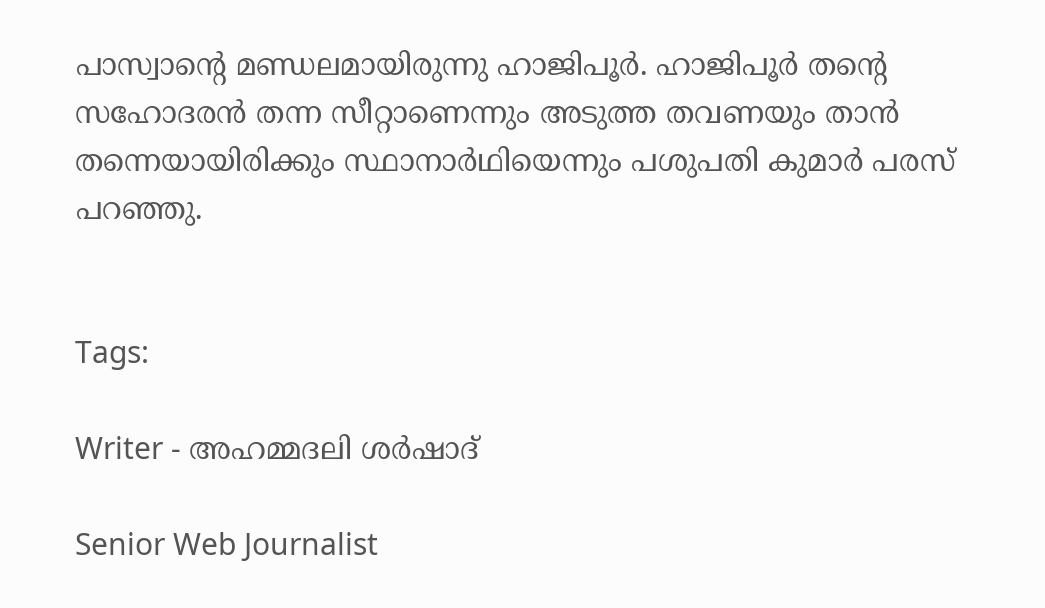പാസ്വാന്റെ മണ്ഡലമായിരുന്നു ഹാജിപൂർ. ഹാജിപൂർ തന്റെ സഹോദരൻ തന്ന സീറ്റാണെന്നും അടുത്ത തവണയും താൻ തന്നെയായിരിക്കും സ്ഥാനാർഥിയെന്നും പശുപതി കുമാർ പരസ് പറഞ്ഞു.


Tags:

Writer - അഹമ്മദലി ശര്‍ഷാദ്

Senior Web Journalist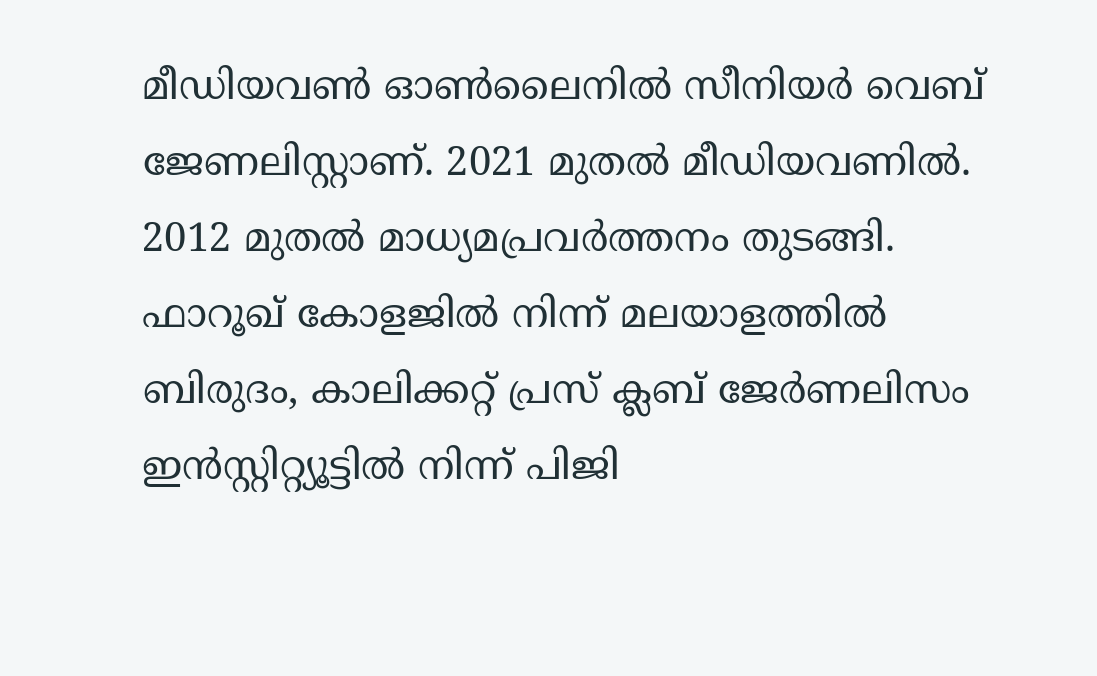മീഡിയവൺ ഓൺലൈനിൽ സീനിയർ വെബ് ജേണലിസ്റ്റാണ്. 2021 മുതൽ മീഡിയവണിൽ. 2012 മുതൽ മാധ്യമപ്രവർത്തനം തുടങ്ങി. ഫാറൂഖ് കോളജിൽ നിന്ന് മലയാളത്തിൽ ബിരുദം, കാലിക്കറ്റ് പ്രസ് ക്ലബ് ജേർണലിസം ഇൻസ്റ്റിറ്റ്യൂട്ടിൽ നിന്ന് പിജി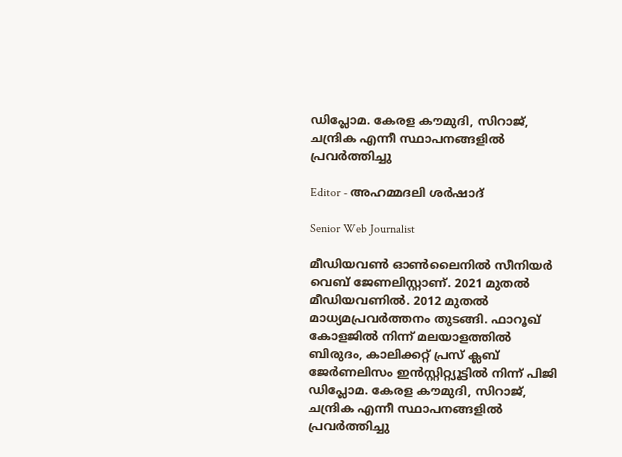ഡിപ്ലോമ. കേരള കൗമുദി, സിറാജ്, ചന്ദ്രിക എന്നീ സ്ഥാപനങ്ങളിൽ പ്രവർത്തിച്ചു

Editor - അഹമ്മദലി ശര്‍ഷാദ്

Senior Web Journalist

മീഡിയവൺ ഓൺലൈനിൽ സീനിയർ വെബ് ജേണലിസ്റ്റാണ്. 2021 മുതൽ മീഡിയവണിൽ. 2012 മുതൽ മാധ്യമപ്രവർത്തനം തുടങ്ങി. ഫാറൂഖ് കോളജിൽ നിന്ന് മലയാളത്തിൽ ബിരുദം, കാലിക്കറ്റ് പ്രസ് ക്ലബ് ജേർണലിസം ഇൻസ്റ്റിറ്റ്യൂട്ടിൽ നിന്ന് പിജി ഡിപ്ലോമ. കേരള കൗമുദി, സിറാജ്, ചന്ദ്രിക എന്നീ സ്ഥാപനങ്ങളിൽ പ്രവർത്തിച്ചു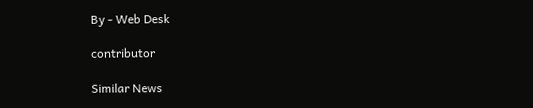By - Web Desk

contributor

Similar News